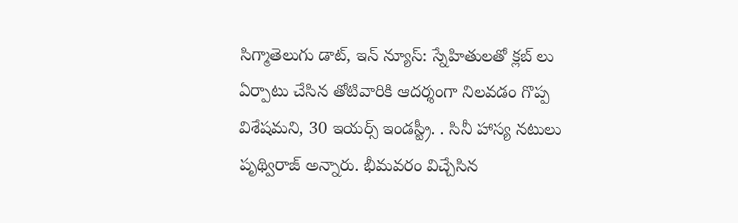సిగ్మాతెలుగు డాట్, ఇన్ న్యూస్: స్నేహితులతో క్లబ్ లు ఏర్పాటు చేసిన తోటివారికి ఆదర్శంగా నిలవడం గొప్ప విశేషమని, 30 ఇయర్స్ ఇండస్ట్రీ. . సినీ హాస్య నటులు పృథ్విరాజ్ అన్నారు. భీమవరం విచ్చేసిన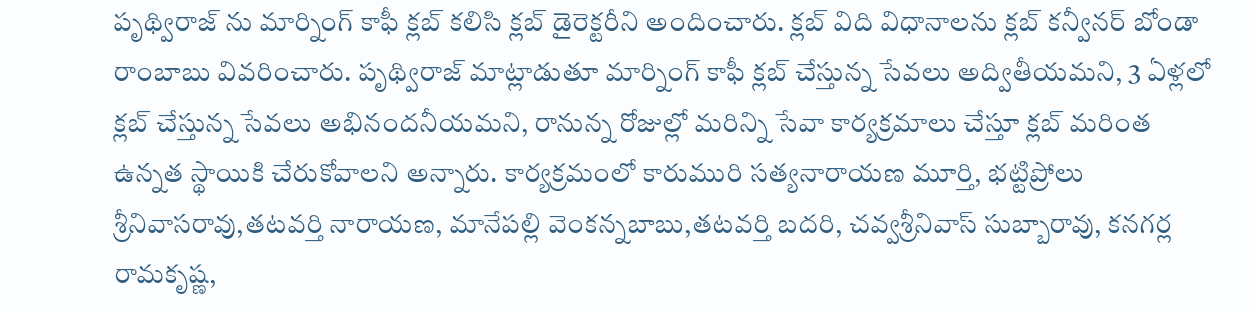పృథ్విరాజ్ ను మార్నింగ్ కాఫీ క్లబ్ కలిసి క్లబ్ డైరెక్టరీని అందించారు. క్లబ్ విది విధానాలను క్లబ్ కన్వీనర్ బోండా రాంబాబు వివరించారు. పృథ్విరాజ్ మాట్లాడుతూ మార్నింగ్ కాఫీ క్లబ్ చేస్తున్న సేవలు అద్వితీయమని, 3 ఏళ్లలో క్లబ్ చేస్తున్న సేవలు అభినందనీయమని, రానున్న రోజుల్లో మరిన్ని సేవా కార్యక్రమాలు చేస్తూ క్లబ్ మరింత ఉన్నత స్థాయికి చేరుకోవాలని అన్నారు. కార్యక్రమంలో కారుమురి సత్యనారాయణ మూర్తి, భట్టిప్రోలు శ్రీనివాసరావు,తటవర్తి నారాయణ, మానేపల్లి వెంకన్నబాబు,తటవర్తి బదరి, చవ్వశ్రీనివాస్ సుబ్బారావు, కనగర్ల రామకృష్ణ,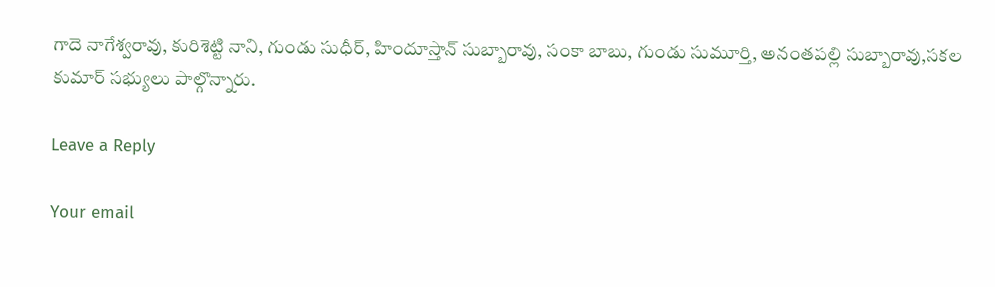గాదె నాగేశ్వరావు, కురిశెట్టి నాని, గుండు సుధీర్, హిందూస్తాన్ సుబ్బారావు, సంకా బాబు, గుండు సుమూర్తి, అనంతపల్లి సుబ్బారావు,సకల కుమార్ సభ్యులు పాల్గొన్నారు.

Leave a Reply

Your email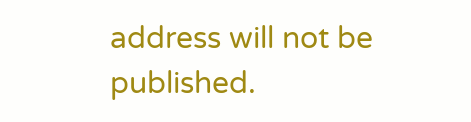address will not be published.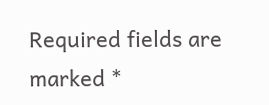Required fields are marked *